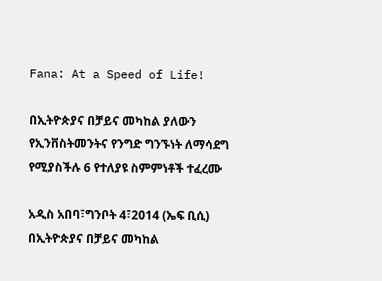Fana: At a Speed of Life!

በኢትዮጵያና በቻይና መካከል ያለውን የኢንቨስትመንትና የንግድ ግንኙነት ለማሳደግ የሚያስችሉ 6 የተለያዩ ስምምነቶች ተፈረሙ

አዲስ አበባ፣ግንቦት 4፣2014 (ኤፍ ቢሲ) በኢትዮጵያና በቻይና መካከል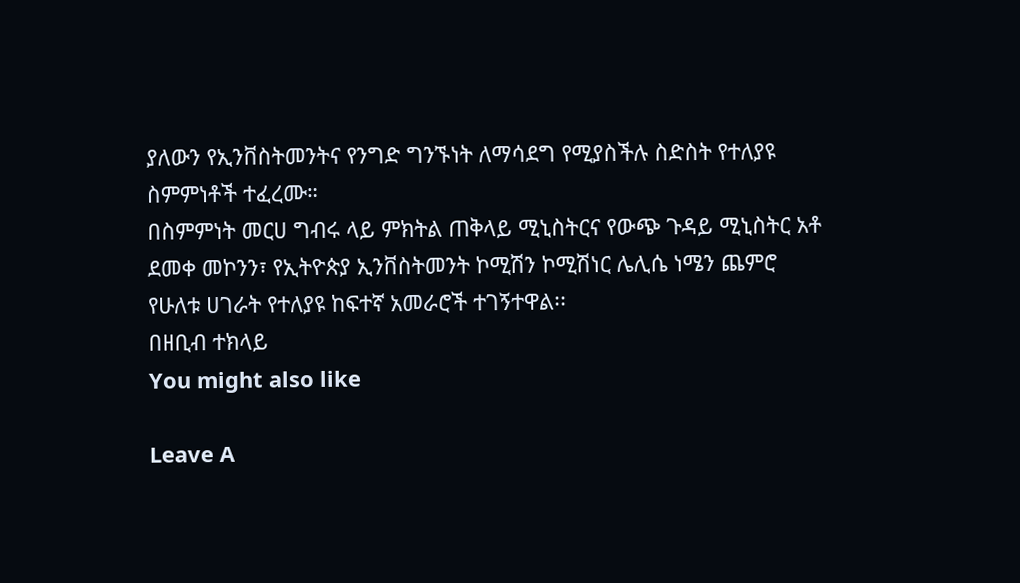ያለውን የኢንቨስትመንትና የንግድ ግንኙነት ለማሳደግ የሚያስችሉ ስድስት የተለያዩ ስምምነቶች ተፈረሙ።
በስምምነት መርሀ ግብሩ ላይ ምክትል ጠቅላይ ሚኒስትርና የውጭ ጉዳይ ሚኒስትር አቶ ደመቀ መኮንን፣ የኢትዮጵያ ኢንቨስትመንት ኮሚሽን ኮሚሽነር ሌሊሴ ነሜን ጨምሮ የሁለቱ ሀገራት የተለያዩ ከፍተኛ አመራሮች ተገኝተዋል፡፡
በዘቢብ ተክላይ
You might also like

Leave A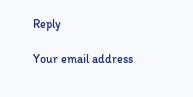Reply

Your email address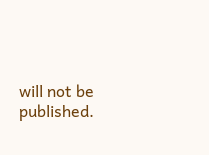will not be published.